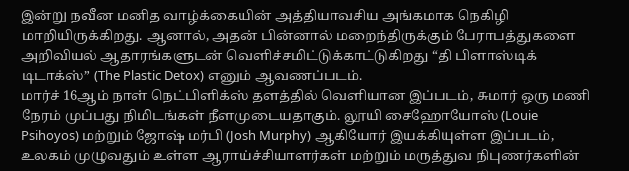இன்று நவீன மனித வாழ்க்கையின் அத்தியாவசிய அங்கமாக நெகிழி மாறியிருக்கிறது. ஆனால், அதன் பின்னால் மறைந்திருக்கும் பேராபத்துகளை அறிவியல் ஆதாரங்களுடன் வெளிச்சமிட்டுக்காட்டுகிறது “தி பிளாஸ்டிக் டிடாக்ஸ்” (The Plastic Detox) எனும் ஆவணப்படம்.
மார்ச் 16ஆம் நாள் நெட்பிளிக்ஸ் தளத்தில் வெளியான இப்படம், சுமார் ஒரு மணி நேரம் முப்பது நிமிடங்கள் நீளமுடையதாகும். லூயி சைஹோயோஸ் (Louie Psihoyos) மற்றும் ஜோஷ் மர்பி (Josh Murphy) ஆகியோர் இயக்கியுள்ள இப்படம், உலகம் முழுவதும் உள்ள ஆராய்ச்சியாளர்கள் மற்றும் மருத்துவ நிபுணர்களின்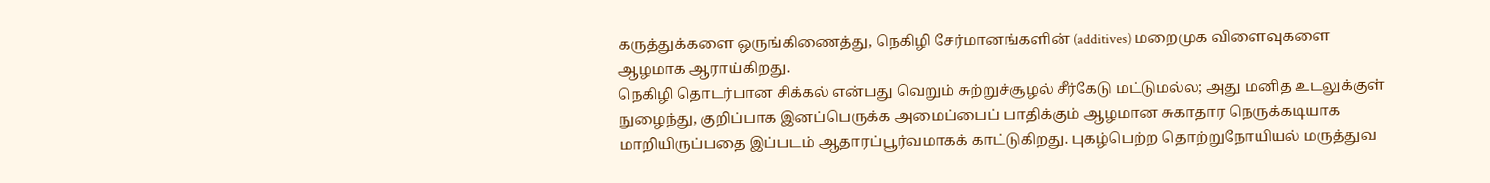கருத்துக்களை ஒருங்கிணைத்து, நெகிழி சேர்மானங்களின் (additives) மறைமுக விளைவுகளை ஆழமாக ஆராய்கிறது.
நெகிழி தொடர்பான சிக்கல் என்பது வெறும் சுற்றுச்சூழல் சீர்கேடு மட்டுமல்ல; அது மனித உடலுக்குள் நுழைந்து, குறிப்பாக இனப்பெருக்க அமைப்பைப் பாதிக்கும் ஆழமான சுகாதார நெருக்கடியாக மாறியிருப்பதை இப்படம் ஆதாரப்பூர்வமாகக் காட்டுகிறது. புகழ்பெற்ற தொற்றுநோயியல் மருத்துவ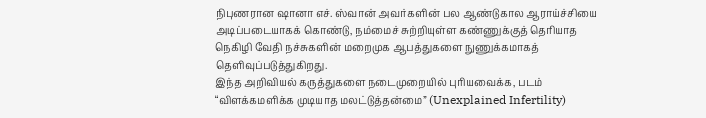நிபுணரான ஷானா எச். ஸ்வான் அவர்களின் பல ஆண்டுகால ஆராய்ச்சியை அடிப்படையாகக் கொண்டு, நம்மைச் சுற்றியுள்ள கண்ணுக்குத் தெரியாத நெகிழி வேதி நச்சுகளின் மறைமுக ஆபத்துகளை நுணுக்கமாகத் தெளிவுப்படுத்துகிறது.
இந்த அறிவியல் கருத்துகளை நடைமுறையில் புரியவைக்க, படம் “விளக்கமளிக்க முடியாத மலட்டுத்தன்மை” (Unexplained Infertility)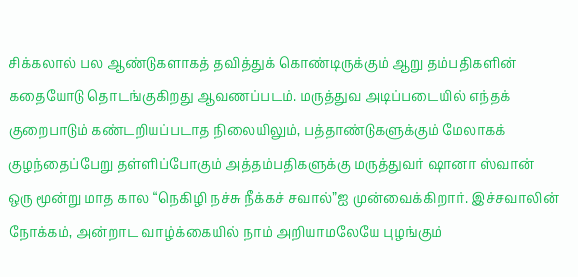சிக்கலால் பல ஆண்டுகளாகத் தவித்துக் கொண்டிருக்கும் ஆறு தம்பதிகளின் கதையோடு தொடங்குகிறது ஆவணப்படம். மருத்துவ அடிப்படையில் எந்தக் குறைபாடும் கண்டறியப்படாத நிலையிலும், பத்தாண்டுகளுக்கும் மேலாகக் குழந்தைப்பேறு தள்ளிப்போகும் அத்தம்பதிகளுக்கு மருத்துவர் ஷானா ஸ்வான் ஒரு மூன்று மாத கால “நெகிழி நச்சு நீக்கச் சவால்”ஐ முன்வைக்கிறார். இச்சவாலின் நோக்கம், அன்றாட வாழ்க்கையில் நாம் அறியாமலேயே புழங்கும்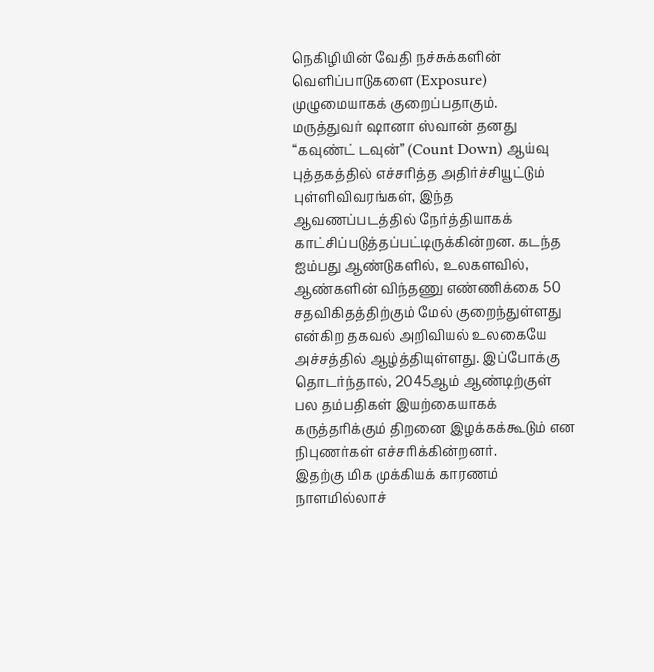நெகிழியின் வேதி நச்சுக்களின் வெளிப்பாடுகளை (Exposure) முழுமையாகக் குறைப்பதாகும்.
மருத்துவர் ஷானா ஸ்வான் தனது “கவுண்ட் டவுன்” (Count Down) ஆய்வு புத்தகத்தில் எச்சரித்த அதிர்ச்சியூட்டும் புள்ளிவிவரங்கள், இந்த ஆவணப்படத்தில் நேர்த்தியாகக் காட்சிப்படுத்தப்பட்டிருக்கின்றன. கடந்த ஐம்பது ஆண்டுகளில், உலகளவில், ஆண்களின் விந்தணு எண்ணிக்கை 50 சதவிகிதத்திற்கும் மேல் குறைந்துள்ளது என்கிற தகவல் அறிவியல் உலகையே அச்சத்தில் ஆழ்த்தியுள்ளது. இப்போக்கு தொடர்ந்தால், 2045ஆம் ஆண்டிற்குள் பல தம்பதிகள் இயற்கையாகக் கருத்தரிக்கும் திறனை இழக்கக்கூடும் என நிபுணர்கள் எச்சரிக்கின்றனர்.
இதற்கு மிக முக்கியக் காரணம் நாளமில்லாச்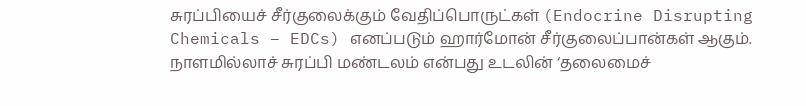சுரப்பியைச் சீர்குலைக்கும் வேதிப்பொருட்கள் (Endocrine Disrupting Chemicals – EDCs) எனப்படும் ஹார்மோன் சீர்குலைப்பான்கள் ஆகும். நாளமில்லாச் சுரப்பி மண்டலம் என்பது உடலின் ‘தலைமைச்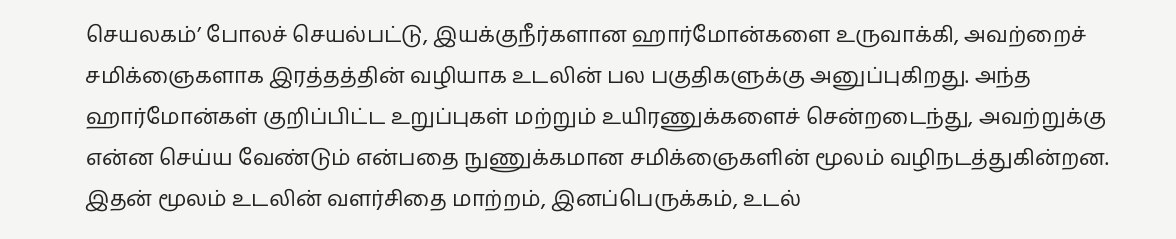செயலகம்’ போலச் செயல்பட்டு, இயக்குநீர்களான ஹார்மோன்களை உருவாக்கி, அவற்றைச் சமிக்ஞைகளாக இரத்தத்தின் வழியாக உடலின் பல பகுதிகளுக்கு அனுப்புகிறது. அந்த ஹார்மோன்கள் குறிப்பிட்ட உறுப்புகள் மற்றும் உயிரணுக்களைச் சென்றடைந்து, அவற்றுக்கு என்ன செய்ய வேண்டும் என்பதை நுணுக்கமான சமிக்ஞைகளின் மூலம் வழிநடத்துகின்றன. இதன் மூலம் உடலின் வளர்சிதை மாற்றம், இனப்பெருக்கம், உடல்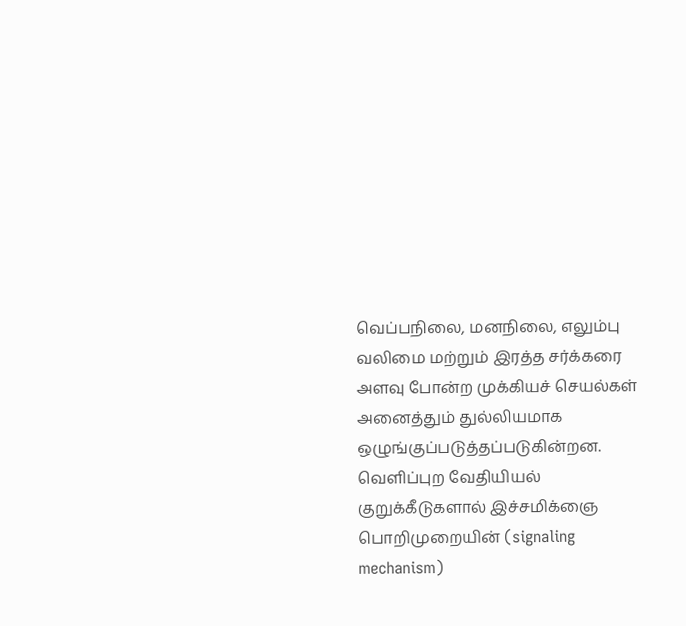வெப்பநிலை, மனநிலை, எலும்பு வலிமை மற்றும் இரத்த சர்க்கரை அளவு போன்ற முக்கியச் செயல்கள் அனைத்தும் துல்லியமாக ஒழுங்குப்படுத்தப்படுகின்றன. வெளிப்புற வேதியியல் குறுக்கீடுகளால் இச்சமிக்ஞை பொறிமுறையின் (signaling mechanism)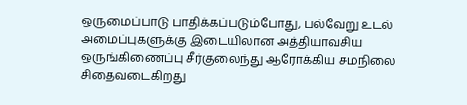ஒருமைப்பாடு பாதிக்கப்படும்போது, பல்வேறு உடல் அமைப்புகளுக்கு இடையிலான அத்தியாவசிய ஒருங்கிணைப்பு சீர்குலைந்து ஆரோக்கிய சமநிலை சிதைவடைகிறது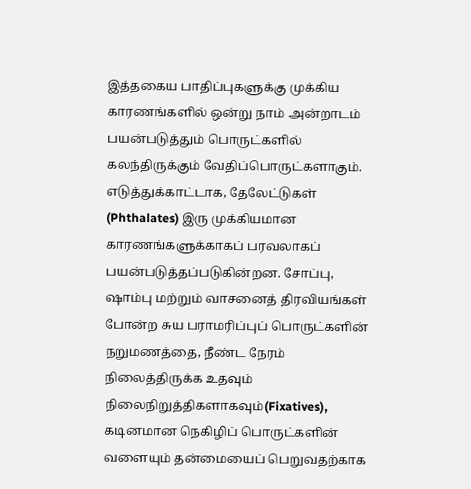இத்தகைய பாதிப்புகளுக்கு முக்கிய காரணங்களில் ஒன்று நாம் அன்றாடம் பயன்படுத்தும் பொருட்களில் கலந்திருக்கும் வேதிப்பொருட்களாகும். எடுத்துக்காட்டாக, தேலேட்டுகள் (Phthalates) இரு முக்கியமான காரணங்களுக்காகப் பரவலாகப் பயன்படுத்தப்படுகின்றன. சோப்பு, ஷாம்பு மற்றும் வாசனைத் திரவியங்கள் போன்ற சுய பராமரிப்புப் பொருட்களின் நறுமணத்தை, நீண்ட நேரம் நிலைத்திருக்க உதவும் நிலைநிறுத்திகளாகவும்(Fixatives), கடினமான நெகிழிப் பொருட்களின் வளையும் தன்மையைப் பெறுவதற்காக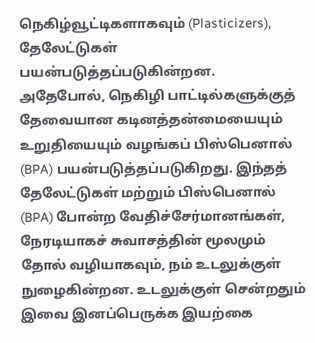நெகிழ்வூட்டிகளாகவும் (Plasticizers), தேலேட்டுகள் பயன்படுத்தப்படுகின்றன.
அதேபோல், நெகிழி பாட்டில்களுக்குத் தேவையான கடினத்தன்மையையும் உறுதியையும் வழங்கப் பிஸ்பெனால் (BPA) பயன்படுத்தப்படுகிறது. இந்தத் தேலேட்டுகள் மற்றும் பிஸ்பெனால் (BPA) போன்ற வேதிச்சேர்மானங்கள், நேரடியாகச் சுவாசத்தின் மூலமும் தோல் வழியாகவும், நம் உடலுக்குள் நுழைகின்றன. உடலுக்குள் சென்றதும் இவை இனப்பெருக்க இயற்கை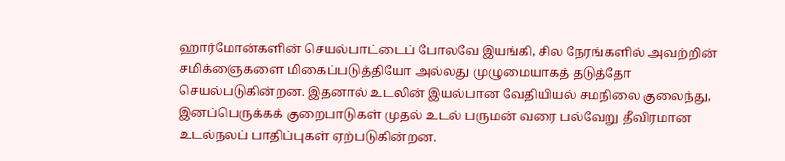ஹார்மோன்களின் செயல்பாட்டைப் போலவே இயங்கி, சில நேரங்களில் அவற்றின் சமிக்ஞைகளை மிகைப்படுத்தியோ அல்லது முழுமையாகத் தடுத்தோ செயல்படுகின்றன. இதனால் உடலின் இயல்பான வேதியியல் சமநிலை குலைந்து, இனப்பெருக்கக் குறைபாடுகள் முதல் உடல் பருமன் வரை பல்வேறு தீவிரமான உடல்நலப் பாதிப்புகள் ஏற்படுகின்றன.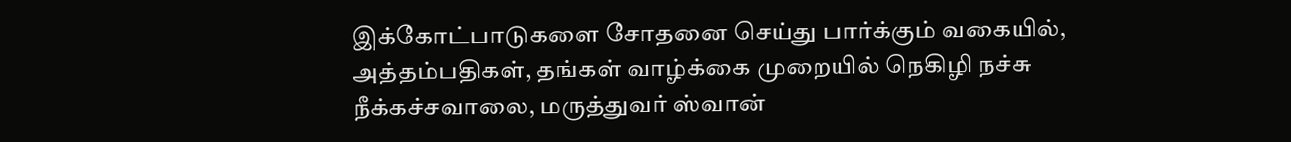இக்கோட்பாடுகளை சோதனை செய்து பார்க்கும் வகையில், அத்தம்பதிகள், தங்கள் வாழ்க்கை முறையில் நெகிழி நச்சு நீக்கச்சவாலை, மருத்துவர் ஸ்வான்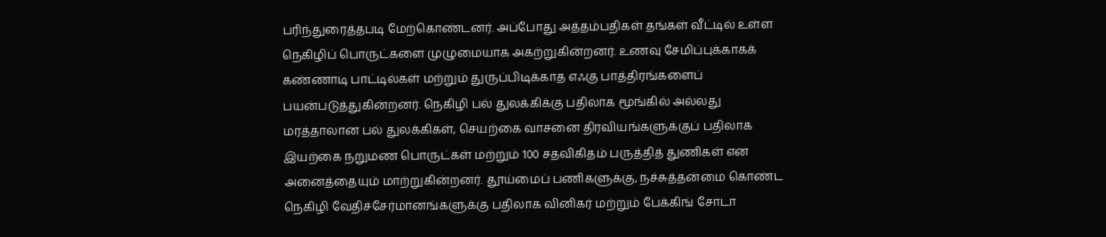பரிந்துரைத்தபடி மேற்கொண்டனர். அப்போது அத்தம்பதிகள் தங்கள் வீட்டில் உள்ள நெகிழிப் பொருட்களை முழுமையாக அகற்றுகின்றனர். உணவு சேமிப்புக்காகக் கண்ணாடி பாட்டில்கள் மற்றும் துருப்பிடிக்காத எஃகு பாத்திரங்களைப் பயன்படுத்துகின்றனர். நெகிழி பல் துலக்கிக்கு பதிலாக மூங்கில் அல்லது மரத்தாலான பல் துலக்கிகள், செயற்கை வாசனை திரவியங்களுக்குப் பதிலாக இயற்கை நறுமண பொருட்கள் மற்றும் 100 சதவிகிதம் பருத்தித் துணிகள் என அனைத்தையும் மாற்றுகின்றனர். தூய்மைப் பணிகளுக்கு, நச்சுத்தன்மை கொண்ட நெகிழி வேதிச்சேர்மானங்களுக்கு பதிலாக வினிகர் மற்றும் பேக்கிங் சோடா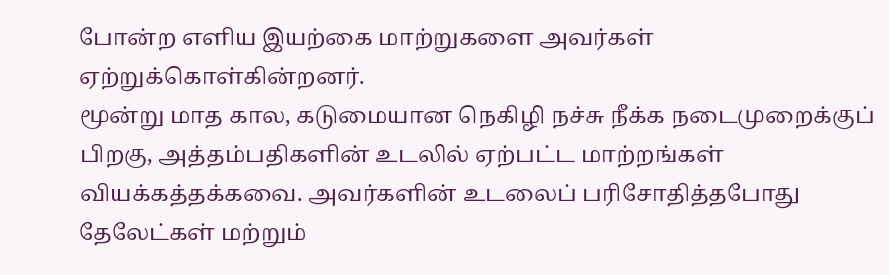போன்ற எளிய இயற்கை மாற்றுகளை அவர்கள் ஏற்றுக்கொள்கின்றனர்.
மூன்று மாத கால, கடுமையான நெகிழி நச்சு நீக்க நடைமுறைக்குப் பிறகு, அத்தம்பதிகளின் உடலில் ஏற்பட்ட மாற்றங்கள் வியக்கத்தக்கவை. அவர்களின் உடலைப் பரிசோதித்தபோது தேலேட்கள் மற்றும்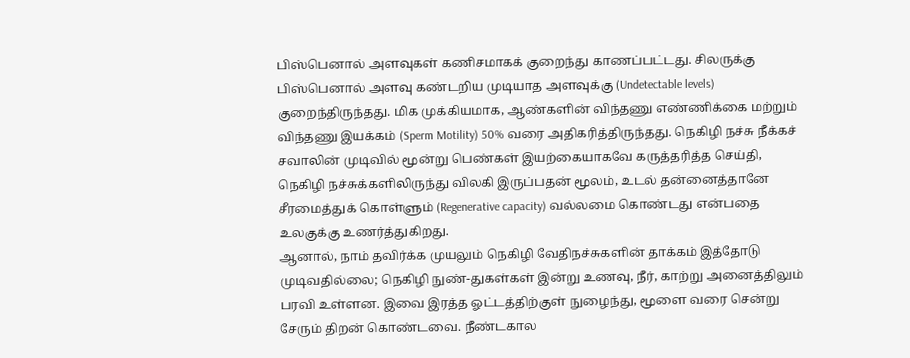பிஸ்பெனால் அளவுகள் கணிசமாகக் குறைந்து காணப்பட்டது. சிலருக்கு பிஸ்பெனால் அளவு கண்டறிய முடியாத அளவுக்கு (Undetectable levels) குறைந்திருந்தது. மிக முக்கியமாக, ஆண்களின் விந்தணு எண்ணிக்கை மற்றும் விந்தணு இயக்கம் (Sperm Motility) 50% வரை அதிகரித்திருந்தது. நெகிழி நச்சு நீக்கச் சவாலின் முடிவில் மூன்று பெண்கள் இயற்கையாகவே கருத்தரித்த செய்தி, நெகிழி நச்சுக்களிலிருந்து விலகி இருப்பதன் மூலம், உடல் தன்னைத்தானே சீரமைத்துக் கொள்ளும் (Regenerative capacity) வல்லமை கொண்டது என்பதை உலகுக்கு உணர்த்துகிறது.
ஆனால், நாம் தவிர்க்க முயலும் நெகிழி வேதிநச்சுகளின் தாக்கம் இத்தோடு முடிவதில்லை; நெகிழி நுண்-துகள்கள் இன்று உணவு, நீர், காற்று அனைத்திலும் பரவி உள்ளன. இவை இரத்த ஓட்டத்திற்குள் நுழைந்து, மூளை வரை சென்று சேரும் திறன் கொண்டவை. நீண்டகால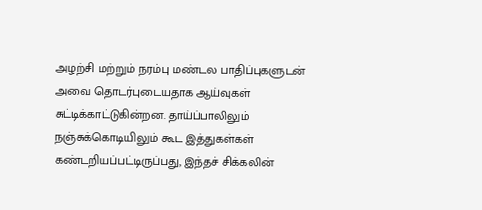அழற்சி மற்றும் நரம்பு மண்டல பாதிப்புகளுடன் அவை தொடர்புடையதாக ஆய்வுகள் சுட்டிக்காட்டுகின்றன. தாய்ப்பாலிலும் நஞ்சுக்கொடியிலும் கூட இத்துகள்கள் கண்டறியப்பட்டிருப்பது, இந்தச் சிக்கலின்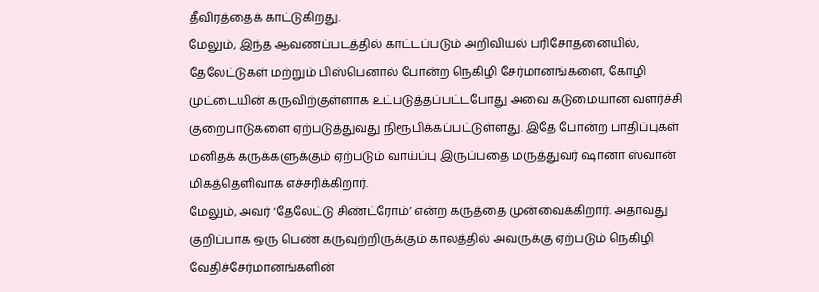தீவிரத்தைக் காட்டுகிறது.
மேலும், இந்த ஆவணப்படத்தில் காட்டப்படும் அறிவியல் பரிசோதனையில், தேலேட்டுகள் மற்றும் பிஸ்பெனால் போன்ற நெகிழி சேர்மானங்களை, கோழி முட்டையின் கருவிற்குள்ளாக உட்படுத்தப்பட்டபோது அவை கடுமையான வளர்ச்சி குறைபாடுகளை ஏற்படுத்துவது நிரூபிக்கப்பட்டுள்ளது. இதே போன்ற பாதிப்புகள் மனிதக் கருக்களுக்கும் ஏற்படும் வாய்ப்பு இருப்பதை மருத்துவர் ஷானா ஸ்வான் மிகத்தெளிவாக எச்சரிக்கிறார்.
மேலும், அவர் ‘தேலேட்டு சிண்ட்ரோம்’ என்ற கருத்தை முன்வைக்கிறார். அதாவது குறிப்பாக ஒரு பெண் கருவுற்றிருக்கும் காலத்தில் அவருக்கு ஏற்படும் நெகிழி வேதிச்சேர்மானங்களின்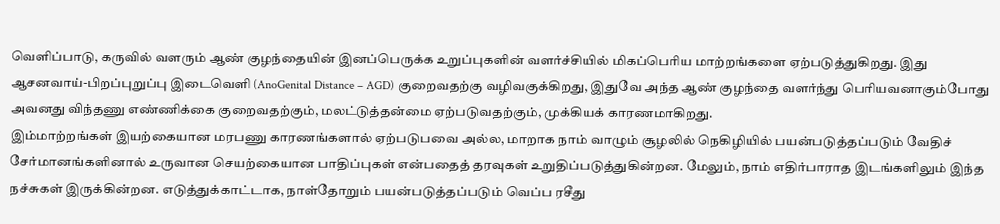வெளிப்பாடு, கருவில் வளரும் ஆண் குழந்தையின் இனப்பெருக்க உறுப்புகளின் வளர்ச்சியில் மிகப்பெரிய மாற்றங்களை ஏற்படுத்துகிறது. இது ஆசனவாய்-பிறப்புறுப்பு இடைவெளி (AnoGenital Distance – AGD) குறைவதற்கு வழிவகுக்கிறது, இதுவே அந்த ஆண் குழந்தை வளர்ந்து பெரியவனாகும்போது அவனது விந்தணு எண்ணிக்கை குறைவதற்கும், மலட்டுத்தன்மை ஏற்படுவதற்கும், முக்கியக் காரணமாகிறது.
இம்மாற்றங்கள் இயற்கையான மரபணு காரணங்களால் ஏற்படுபவை அல்ல, மாறாக நாம் வாழும் சூழலில் நெகிழியில் பயன்படுத்தப்படும் வேதிச் சேர்மானங்களினால் உருவான செயற்கையான பாதிப்புகள் என்பதைத் தரவுகள் உறுதிப்படுத்துகின்றன. மேலும், நாம் எதிர்பாராத இடங்களிலும் இந்த நச்சுகள் இருக்கின்றன. எடுத்துக்காட்டாக, நாள்தோறும் பயன்படுத்தப்படும் வெப்ப ரசீது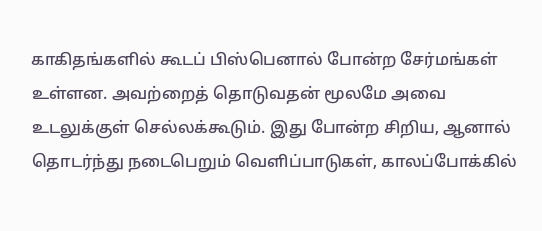காகிதங்களில் கூடப் பிஸ்பெனால் போன்ற சேர்மங்கள் உள்ளன. அவற்றைத் தொடுவதன் மூலமே அவை உடலுக்குள் செல்லக்கூடும். இது போன்ற சிறிய, ஆனால் தொடர்ந்து நடைபெறும் வெளிப்பாடுகள், காலப்போக்கில்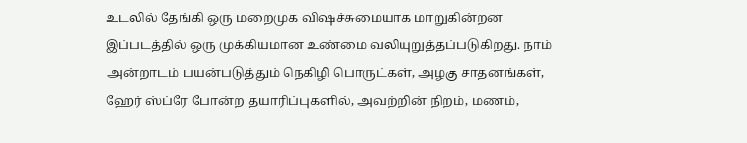உடலில் தேங்கி ஒரு மறைமுக விஷச்சுமையாக மாறுகின்றன
இப்படத்தில் ஒரு முக்கியமான உண்மை வலியுறுத்தப்படுகிறது. நாம் அன்றாடம் பயன்படுத்தும் நெகிழி பொருட்கள், அழகு சாதனங்கள், ஹேர் ஸ்ப்ரே போன்ற தயாரிப்புகளில், அவற்றின் நிறம், மணம்,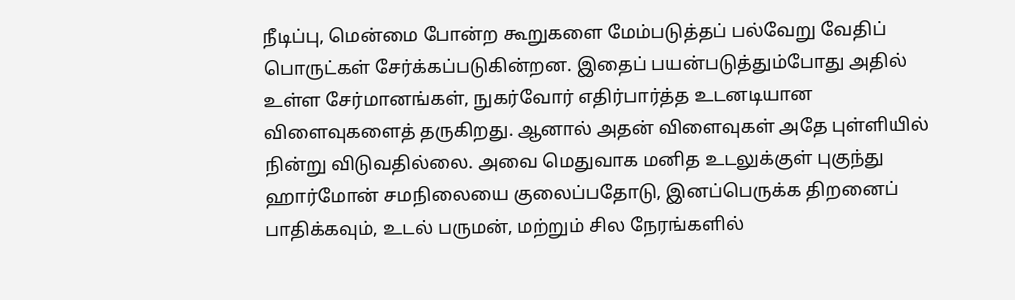நீடிப்பு, மென்மை போன்ற கூறுகளை மேம்படுத்தப் பல்வேறு வேதிப் பொருட்கள் சேர்க்கப்படுகின்றன. இதைப் பயன்படுத்தும்போது அதில் உள்ள சேர்மானங்கள், நுகர்வோர் எதிர்பார்த்த உடனடியான விளைவுகளைத் தருகிறது. ஆனால் அதன் விளைவுகள் அதே புள்ளியில் நின்று விடுவதில்லை. அவை மெதுவாக மனித உடலுக்குள் புகுந்து ஹார்மோன் சமநிலையை குலைப்பதோடு, இனப்பெருக்க திறனைப் பாதிக்கவும், உடல் பருமன், மற்றும் சில நேரங்களில்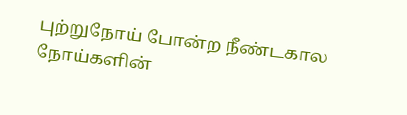புற்றுநோய் போன்ற நீண்டகால நோய்களின்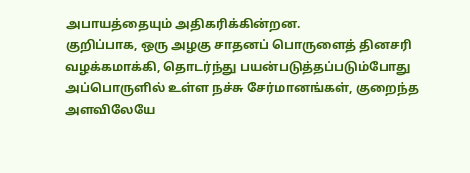அபாயத்தையும் அதிகரிக்கின்றன.
குறிப்பாக, ஒரு அழகு சாதனப் பொருளைத் தினசரி வழக்கமாக்கி, தொடர்ந்து பயன்படுத்தப்படும்போது அப்பொருளில் உள்ள நச்சு சேர்மானங்கள், குறைந்த அளவிலேயே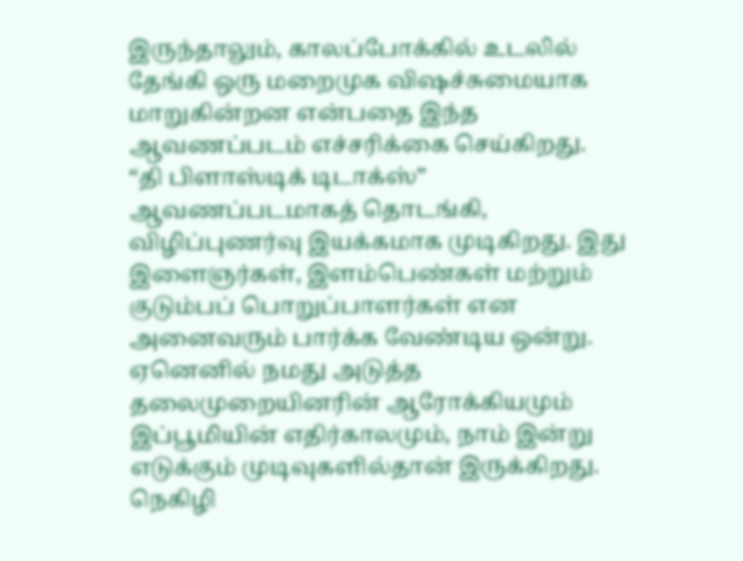இருந்தாலும், காலப்போக்கில் உடலில் தேங்கி ஒரு மறைமுக விஷச்சுமையாக மாறுகின்றன என்பதை இந்த ஆவணப்படம் எச்சரிக்கை செய்கிறது.
“தி பிளாஸ்டிக் டிடாக்ஸ்” ஆவணப்படமாகத் தொடங்கி, விழிப்புணர்வு இயக்கமாக முடிகிறது. இது இளைஞர்கள், இளம்பெண்கள் மற்றும் குடும்பப் பொறுப்பாளர்கள் என அனைவரும் பார்க்க வேண்டிய ஒன்று. ஏனெனில் நமது அடுத்த தலைமுறையினரின் ஆரோக்கியமும் இப்பூமியின் எதிர்காலமும், நாம் இன்று எடுக்கும் முடிவுகளில்தான் இருக்கிறது. நெகிழி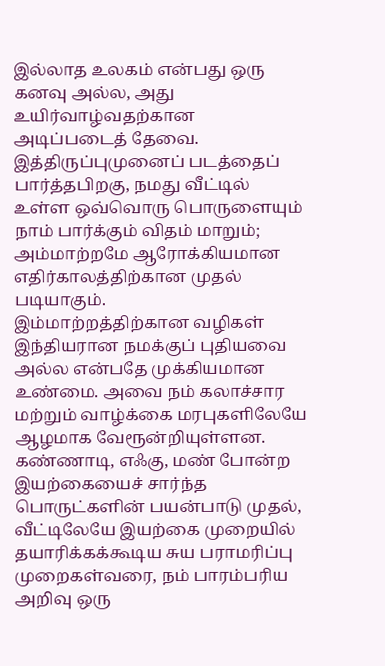இல்லாத உலகம் என்பது ஒரு கனவு அல்ல, அது உயிர்வாழ்வதற்கான அடிப்படைத் தேவை. இத்திருப்புமுனைப் படத்தைப் பார்த்தபிறகு, நமது வீட்டில் உள்ள ஒவ்வொரு பொருளையும் நாம் பார்க்கும் விதம் மாறும்; அம்மாற்றமே ஆரோக்கியமான எதிர்காலத்திற்கான முதல் படியாகும்.
இம்மாற்றத்திற்கான வழிகள் இந்தியரான நமக்குப் புதியவை அல்ல என்பதே முக்கியமான உண்மை. அவை நம் கலாச்சார மற்றும் வாழ்க்கை மரபுகளிலேயே ஆழமாக வேரூன்றியுள்ளன. கண்ணாடி, எஃகு, மண் போன்ற இயற்கையைச் சார்ந்த பொருட்களின் பயன்பாடு முதல், வீட்டிலேயே இயற்கை முறையில் தயாரிக்கக்கூடிய சுய பராமரிப்பு முறைகள்வரை, நம் பாரம்பரிய அறிவு ஒரு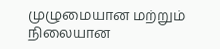முழுமையான மற்றும் நிலையான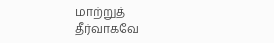மாற்றுத் தீர்வாகவே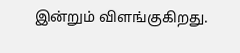இன்றும் விளங்குகிறது.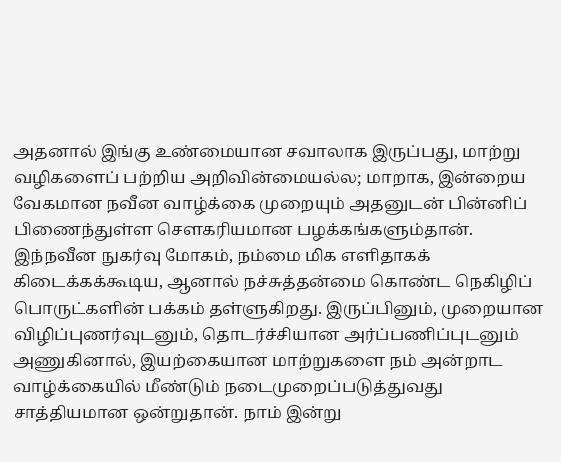அதனால் இங்கு உண்மையான சவாலாக இருப்பது, மாற்று வழிகளைப் பற்றிய அறிவின்மையல்ல; மாறாக, இன்றைய வேகமான நவீன வாழ்க்கை முறையும் அதனுடன் பின்னிப் பிணைந்துள்ள சௌகரியமான பழக்கங்களும்தான். இந்நவீன நுகர்வு மோகம், நம்மை மிக எளிதாகக் கிடைக்கக்கூடிய, ஆனால் நச்சுத்தன்மை கொண்ட நெகிழிப் பொருட்களின் பக்கம் தள்ளுகிறது. இருப்பினும், முறையான விழிப்புணர்வுடனும், தொடர்ச்சியான அர்ப்பணிப்புடனும் அணுகினால், இயற்கையான மாற்றுகளை நம் அன்றாட வாழ்க்கையில் மீண்டும் நடைமுறைப்படுத்துவது சாத்தியமான ஒன்றுதான். நாம் இன்று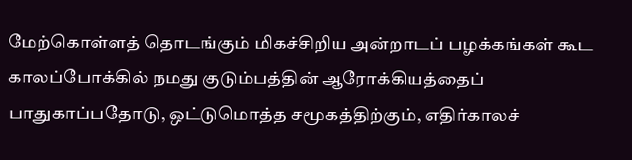மேற்கொள்ளத் தொடங்கும் மிகச்சிறிய அன்றாடப் பழக்கங்கள் கூட
காலப்போக்கில் நமது குடும்பத்தின் ஆரோக்கியத்தைப் பாதுகாப்பதோடு, ஒட்டுமொத்த சமூகத்திற்கும், எதிர்காலச்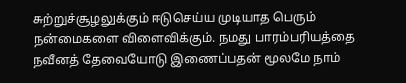சுற்றுச்சூழலுக்கும் ஈடுசெய்ய முடியாத பெரும் நன்மைகளை விளைவிக்கும். நமது பாரம்பரியத்தை நவீனத் தேவையோடு இணைப்பதன் மூலமே நாம்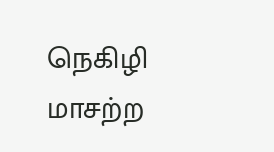நெகிழி மாசற்ற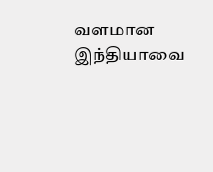வளமான இந்தியாவை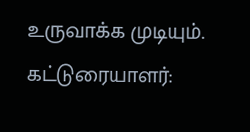உருவாக்க முடியும்.
கட்டுரையாளர்: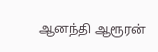ஆனந்தி ஆரூரன்